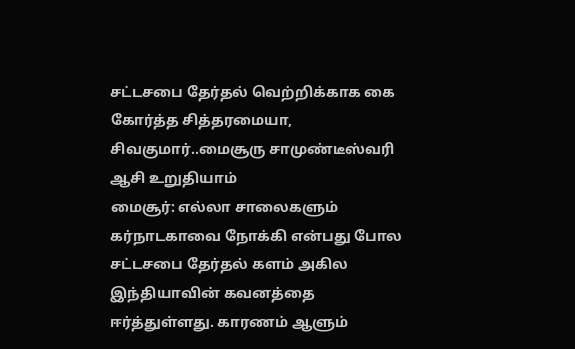சட்டசபை தேர்தல் வெற்றிக்காக கை கோர்த்த சித்தரமையா, சிவகுமார்..மைசூரு சாமுண்டீஸ்வரி ஆசி உறுதியாம்
மைசூர்: எல்லா சாலைகளும் கர்நாடகாவை நோக்கி என்பது போல சட்டசபை தேர்தல் களம் அகில இந்தியாவின் கவனத்தை ஈர்த்துள்ளது. காரணம் ஆளும்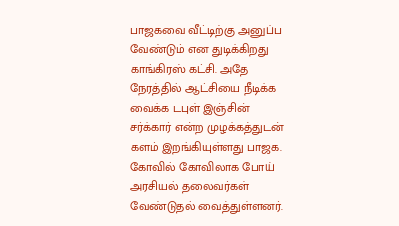பாஜகவை வீட்டிற்கு அனுப்ப வேண்டும் என துடிக்கிறது காங்கிரஸ் கட்சி. அதே நேரத்தில் ஆட்சியை நீடிக்க வைக்க டபுள் இஞ்சின் சர்க்கார் என்ற முழக்கத்துடன் களம் இறங்கியுள்ளது பாஜக. கோவில் கோவிலாக போய் அரசியல் தலைவர்கள் வேண்டுதல் வைத்துள்ளனர்.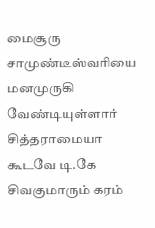மைசூரு சாமுண்டீஸ்வரியை மனமுருகி வேண்டியுள்ளார் சித்தராமையா கூடவே டி.கே சிவகுமாரும் கரம்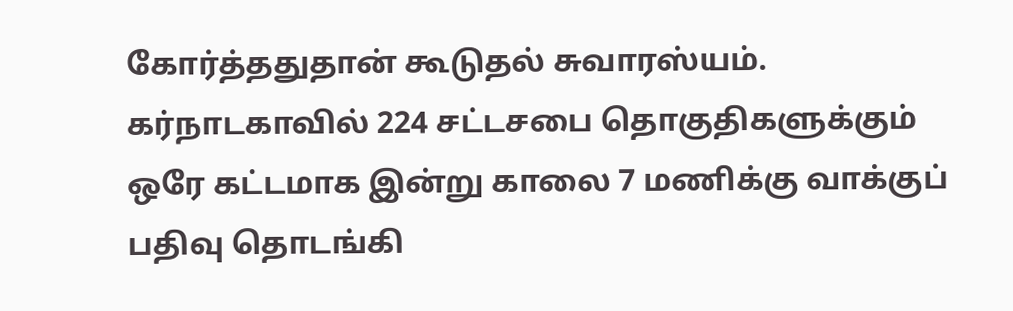கோர்த்ததுதான் கூடுதல் சுவாரஸ்யம்.
கர்நாடகாவில் 224 சட்டசபை தொகுதிகளுக்கும் ஒரே கட்டமாக இன்று காலை 7 மணிக்கு வாக்குப் பதிவு தொடங்கி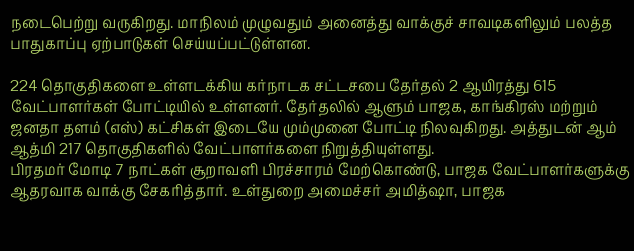நடைபெற்று வருகிறது. மாநிலம் முழுவதும் அனைத்து வாக்குச் சாவடிகளிலும் பலத்த பாதுகாப்பு ஏற்பாடுகள் செய்யப்பட்டுள்ளன.

224 தொகுதிகளை உள்ளடக்கிய கர்நாடக சட்டசபை தேர்தல் 2 ஆயிரத்து 615 வேட்பாளர்கள் போட்டியில் உள்ளனர். தேர்தலில் ஆளும் பாஜக, காங்கிரஸ் மற்றும் ஜனதா தளம் (எஸ்) கட்சிகள் இடையே மும்முனை போட்டி நிலவுகிறது. அத்துடன் ஆம் ஆத்மி 217 தொகுதிகளில் வேட்பாளர்களை நிறுத்தியுள்ளது.
பிரதமர் மோடி 7 நாட்கள் சூறாவளி பிரச்சாரம் மேற்கொண்டு, பாஜக வேட்பாளர்களுக்கு ஆதரவாக வாக்கு சேகரித்தார். உள்துறை அமைச்சர் அமித்ஷா, பாஜக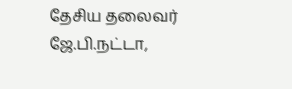தேசிய தலைவர் ஜே.பி.நட்டா,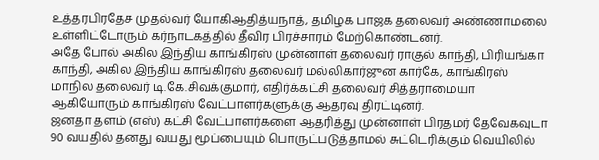உத்தரபிரதேச முதல்வர் யோகிஆதித்யநாத், தமிழக பாஜக தலைவர் அண்ணாமலை உள்ளிட்டோரும் கர்நாடகத்தில் தீவிர பிரச்சாரம் மேற்கொண்டனர்.
அதே போல் அகில இந்திய காங்கிரஸ் முன்னாள் தலைவர் ராகுல் காந்தி, பிரியங்கா காந்தி, அகில இந்திய காங்கிரஸ் தலைவர் மல்லிகார்ஜுன கார்கே, காங்கிரஸ் மாநில தலைவர் டி.கே.சிவக்குமார், எதிர்க்கட்சி தலைவர் சித்தராமையா ஆகியோரும் காங்கிரஸ் வேட்பாளர்களுக்கு ஆதரவு திரட்டினர்.
ஜனதா தளம் (எஸ்) கட்சி வேட்பாளர்களை ஆதரித்து முன்னாள் பிரதமர் தேவேகவுடா 90 வயதில் தனது வயது மூப்பையும் பொருட்படுத்தாமல் சுட்டெரிக்கும் வெயிலில்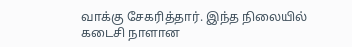வாக்கு சேகரித்தார். இந்த நிலையில் கடைசி நாளான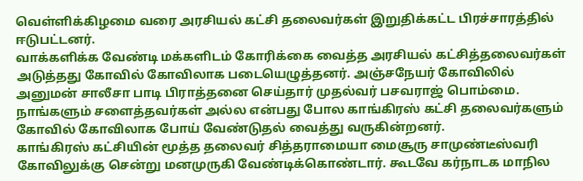வெள்ளிக்கிழமை வரை அரசியல் கட்சி தலைவர்கள் இறுதிக்கட்ட பிரச்சாரத்தில் ஈடுபட்டனர்.
வாக்களிக்க வேண்டி மக்களிடம் கோரிக்கை வைத்த அரசியல் கட்சித்தலைவர்கள் அடுத்தது கோவில் கோவிலாக படையெழுத்தனர். அஞ்சநேயர் கோவிலில் அனுமன் சாலீசா பாடி பிராத்தனை செய்தார் முதல்வர் பசவராஜ் பொம்மை. நாங்களும் சளைத்தவர்கள் அல்ல என்பது போல காங்கிரஸ் கட்சி தலைவர்களும் கோவில் கோவிலாக போய் வேண்டுதல் வைத்து வருகின்றனர்.
காங்கிரஸ் கட்சியின் மூத்த தலைவர் சித்தராமையா மைசூரு சாமுண்டீஸ்வரி கோவிலுக்கு சென்று மனமுருகி வேண்டிக்கொண்டார். கூடவே கர்நாடக மாநில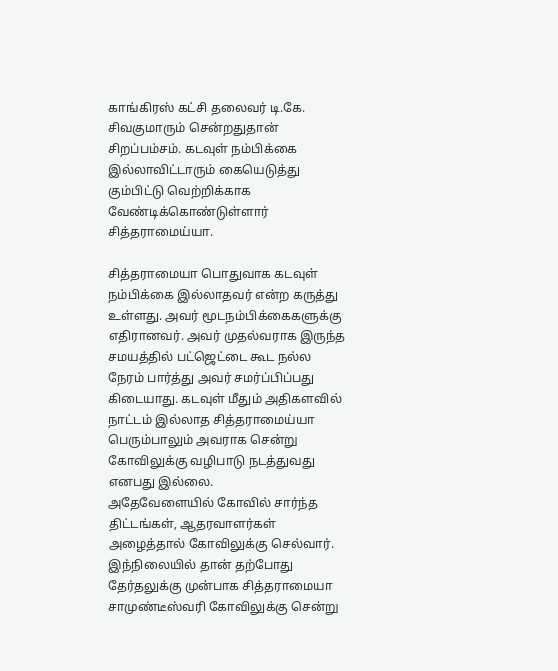காங்கிரஸ் கட்சி தலைவர் டி.கே. சிவகுமாரும் சென்றதுதான் சிறப்பம்சம். கடவுள் நம்பிக்கை இல்லாவிட்டாரும் கையெடுத்து கும்பிட்டு வெற்றிக்காக வேண்டிக்கொண்டுள்ளார் சித்தராமைய்யா.

சித்தராமையா பொதுவாக கடவுள் நம்பிக்கை இல்லாதவர் என்ற கருத்து உள்ளது. அவர் மூடநம்பிக்கைகளுக்கு எதிரானவர். அவர் முதல்வராக இருந்த சமயத்தில் பட்ஜெட்டை கூட நல்ல நேரம் பார்த்து அவர் சமர்ப்பிப்பது கிடையாது. கடவுள் மீதும் அதிகளவில் நாட்டம் இல்லாத சித்தராமைய்யா பெரும்பாலும் அவராக சென்று கோவிலுக்கு வழிபாடு நடத்துவது எனபது இல்லை.
அதேவேளையில் கோவில் சார்ந்த திட்டங்கள், ஆதரவாளர்கள் அழைத்தால் கோவிலுக்கு செல்வார். இந்நிலையில் தான் தற்போது தேர்தலுக்கு முன்பாக சித்தராமையா சாமுண்டீஸ்வரி கோவிலுக்கு சென்று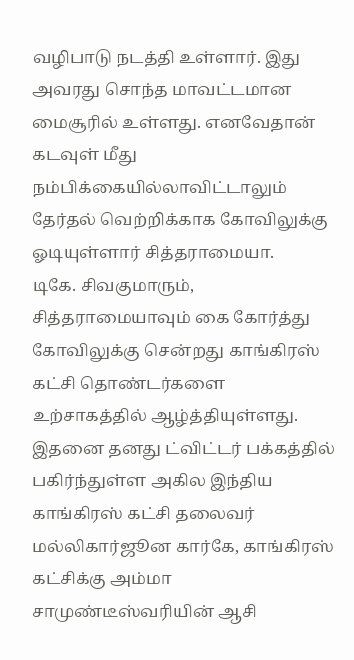வழிபாடு நடத்தி உள்ளார். இது அவரது சொந்த மாவட்டமான மைசூரில் உள்ளது. எனவேதான் கடவுள் மீது நம்பிக்கையில்லாவிட்டாலும் தேர்தல் வெற்றிக்காக கோவிலுக்கு ஓடியுள்ளார் சித்தராமையா.
டிகே. சிவகுமாரும், சித்தராமையாவும் கை கோர்த்து கோவிலுக்கு சென்றது காங்கிரஸ் கட்சி தொண்டர்களை உற்சாகத்தில் ஆழ்த்தியுள்ளது. இதனை தனது ட்விட்டர் பக்கத்தில் பகிர்ந்துள்ள அகில இந்திய காங்கிரஸ் கட்சி தலைவர் மல்லிகார்ஜூன கார்கே, காங்கிரஸ் கட்சிக்கு அம்மா சாமுண்டீஸ்வரியின் ஆசி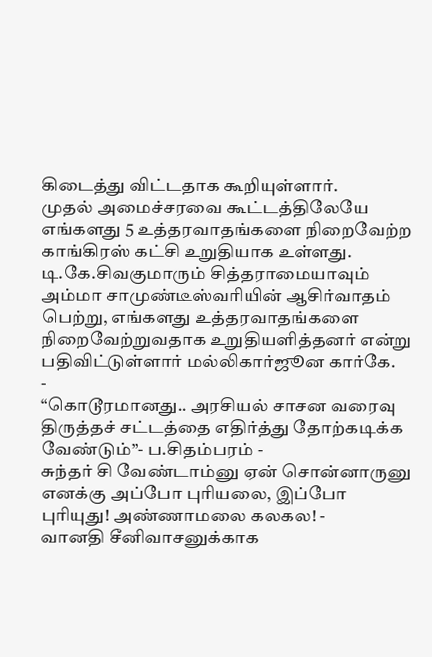கிடைத்து விட்டதாக கூறியுள்ளார்.
முதல் அமைச்சரவை கூட்டத்திலேயே எங்களது 5 உத்தரவாதங்களை நிறைவேற்ற காங்கிரஸ் கட்சி உறுதியாக உள்ளது. டி.கே.சிவகுமாரும் சித்தராமையாவும் அம்மா சாமுண்டீஸ்வரியின் ஆசிர்வாதம் பெற்று, எங்களது உத்தரவாதங்களை நிறைவேற்றுவதாக உறுதியளித்தனர் என்று பதிவிட்டுள்ளார் மல்லிகார்ஜூன கார்கே.
-
“கொடூரமானது.. அரசியல் சாசன வரைவு திருத்தச் சட்டத்தை எதிர்த்து தோற்கடிக்க வேண்டும்”- ப.சிதம்பரம் -
சுந்தர் சி வேண்டாம்னு ஏன் சொன்னாருனு எனக்கு அப்போ புரியலை, இப்போ புரியுது! அண்ணாமலை கலகல! -
வானதி சீனிவாசனுக்காக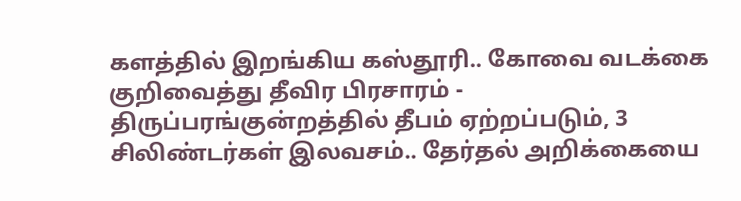களத்தில் இறங்கிய கஸ்தூரி.. கோவை வடக்கை குறிவைத்து தீவிர பிரசாரம் -
திருப்பரங்குன்றத்தில் தீபம் ஏற்றப்படும், 3 சிலிண்டர்கள் இலவசம்.. தேர்தல் அறிக்கையை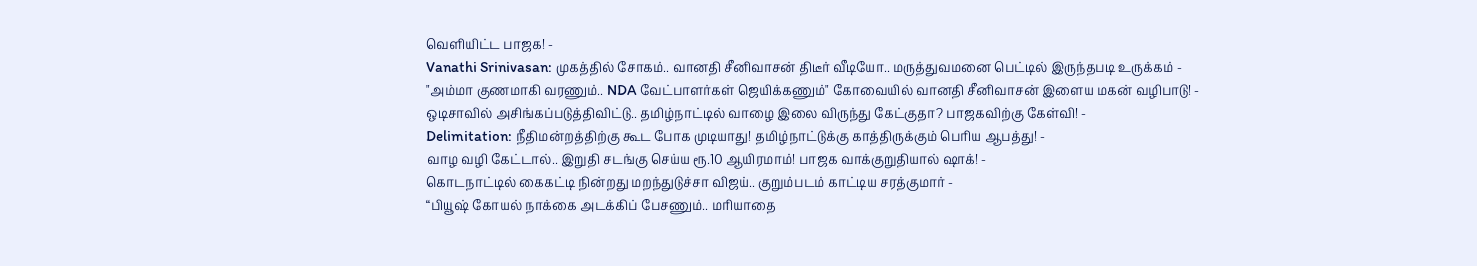வெளியிட்ட பாஜக! -
Vanathi Srinivasan: முகத்தில் சோகம்.. வானதி சீனிவாசன் திடீர் வீடியோ.. மருத்துவமனை பெட்டில் இருந்தபடி உருக்கம் -
"அம்மா குணமாகி வரணும்.. NDA வேட்பாளர்கள் ஜெயிக்கணும்" கோவையில் வானதி சீனிவாசன் இளைய மகன் வழிபாடு! -
ஒடிசாவில் அசிங்கப்படுத்திவிட்டு.. தமிழ்நாட்டில் வாழை இலை விருந்து கேட்குதா? பாஜகவிற்கு கேள்வி! -
Delimitation: நீதிமன்றத்திற்கு கூட போக முடியாது! தமிழ்நாட்டுக்கு காத்திருக்கும் பெரிய ஆபத்து! -
வாழ வழி கேட்டால்.. இறுதி சடங்கு செய்ய ரூ.10 ஆயிரமாம்! பாஜக வாக்குறுதியால் ஷாக்! -
கொடநாட்டில் கைகட்டி நின்றது மறந்துடுச்சா விஜய்.. குறும்படம் காட்டிய சரத்குமார் -
“பியூஷ் கோயல் நாக்கை அடக்கிப் பேசணும்.. மரியாதை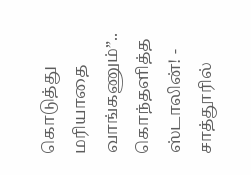கொடுத்து மரியாதை வாங்கணும்”.. கொந்தளித்த ஸ்டாலின்! -
சாத்தூரில்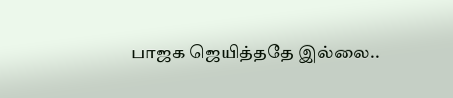பாஜக ஜெயித்ததே இல்லை..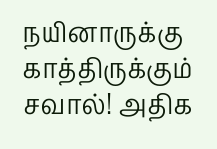நயினாருக்கு காத்திருக்கும் சவால்! அதிக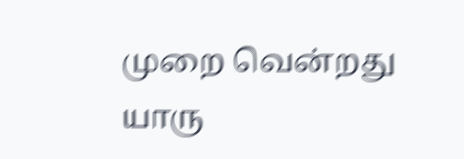முறை வென்றது யாரு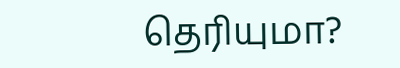தெரியுமா?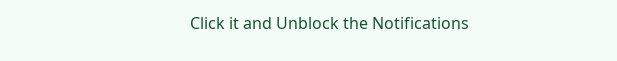Click it and Unblock the Notifications